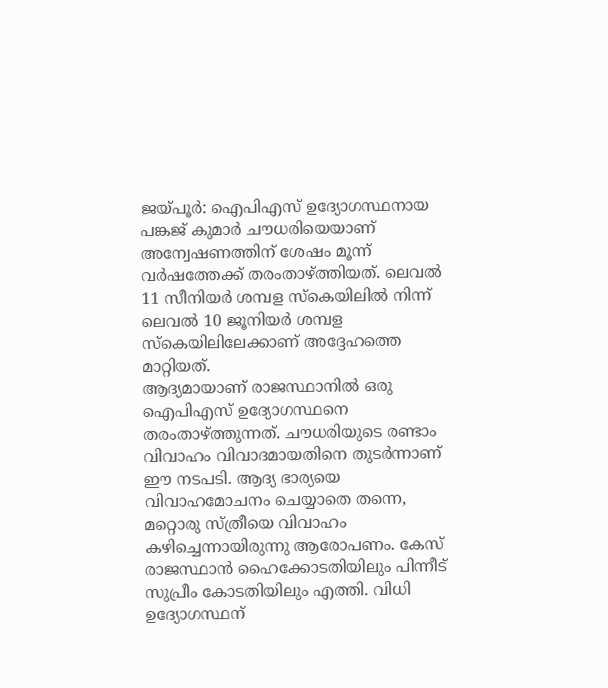ജയ്പൂർ: ഐപിഎസ് ഉദ്യോഗസ്ഥനായ പങ്കജ് കുമാർ ചൗധരിയെയാണ് അന്വേഷണത്തിന് ശേഷം മൂന്ന് വർഷത്തേക്ക് തരംതാഴ്ത്തിയത്. ലെവൽ 11 സീനിയർ ശമ്പള സ്കെയിലിൽ നിന്ന് ലെവൽ 10 ജൂനിയർ ശമ്പള സ്കെയിലിലേക്കാണ് അദ്ദേഹത്തെ മാറ്റിയത്.
ആദ്യമായാണ് രാജസ്ഥാനിൽ ഒരു ഐപിഎസ് ഉദ്യോഗസ്ഥനെ തരംതാഴ്ത്തുന്നത്. ചൗധരിയുടെ രണ്ടാം വിവാഹം വിവാദമായതിനെ തുടർന്നാണ് ഈ നടപടി. ആദ്യ ഭാര്യയെ വിവാഹമോചനം ചെയ്യാതെ തന്നെ, മറ്റൊരു സ്ത്രീയെ വിവാഹം കഴിച്ചെന്നായിരുന്നു ആരോപണം. കേസ് രാജസ്ഥാൻ ഹൈക്കോടതിയിലും പിന്നീട് സുപ്രീം കോടതിയിലും എത്തി. വിധി ഉദ്യോഗസ്ഥന്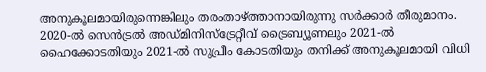അനുകൂലമായിരുന്നെങ്കിലും തരംതാഴ്ത്താനായിരുന്നു സർക്കാർ തീരുമാനം.
2020-ൽ സെൻട്രൽ അഡ്മിനിസ്ട്രേറ്റീവ് ട്രൈബ്യൂണലും 2021-ൽ ഹൈക്കോടതിയും 2021-ൽ സുപ്രീം കോടതിയും തനിക്ക് അനുകൂലമായി വിധി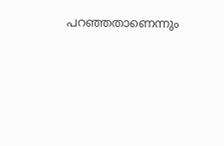പറഞ്ഞതാണെന്നും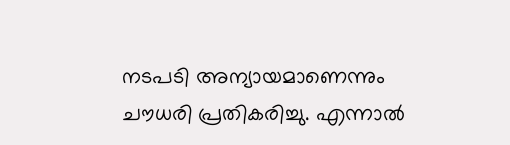നടപടി അന്യായമാണെന്നും ചൗധരി പ്രതികരിച്ചു. എന്നാൽ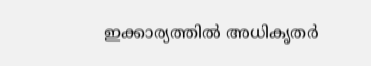ഇക്കാര്യത്തിൽ അധികൃതർ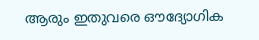ആരും ഇതുവരെ ഔദ്യോഗിക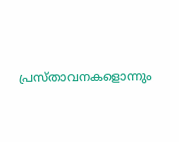പ്രസ്താവനകളൊന്നും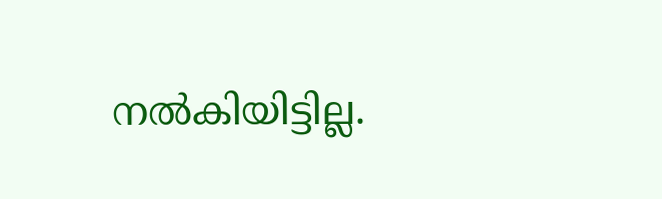നൽകിയിട്ടില്ല.